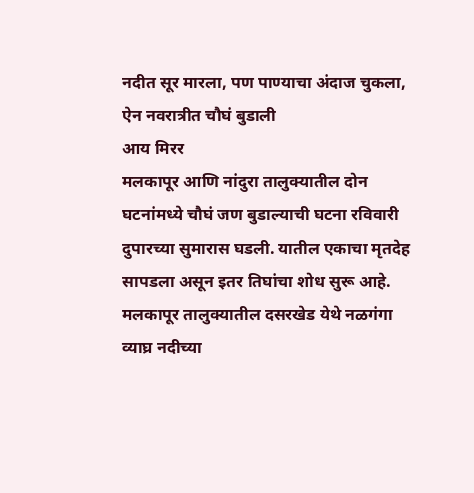नदीत सूर मारला, पण पाण्याचा अंदाज चुकला, ऐन नवरात्रीत चौघं बुडाली
आय मिरर
मलकापूर आणि नांदुरा तालुक्यातील दोन घटनांमध्ये चौघं जण बुडाल्याची घटना रविवारी दुपारच्या सुमारास घडली. यातील एकाचा मृतदेह सापडला असून इतर तिघांचा शोध सुरू आहे. मलकापूर तालुक्यातील दसरखेड येथे नळगंगा व्याघ्र नदीच्या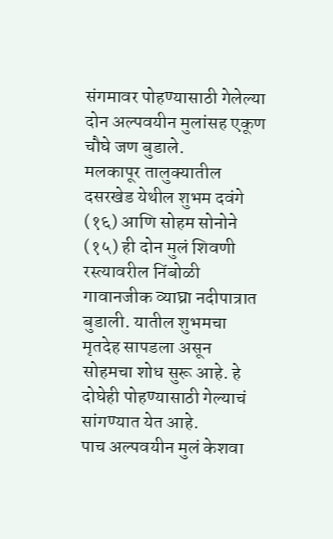संगमावर पोहण्यासाठी गेलेल्या दोन अल्पवयीन मुलांसह एकूण चौघे जण बुडाले.
मलकापूर तालुक्यातील दसरखेड येथील शुभम दवंगे (१६) आणि सोहम सोनोने (१५) ही दोन मुलं शिवणी रस्त्यावरील निंबोळी गावानजीक व्याघ्रा नदीपात्रात बुडाली. यातील शुभमचा मृतदेह सापडला असून सोहमचा शोध सुरू आहे. हे दोघेही पोहण्यासाठी गेल्याचं सांगण्यात येत आहे.
पाच अल्पवयीन मुलं केशवा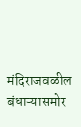मंदिराजवळील बंधाऱ्यासमोर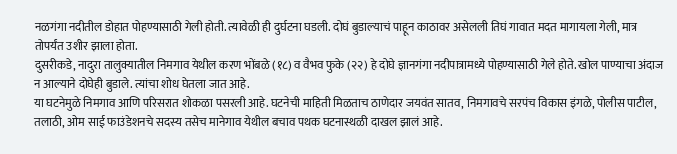नळगंगा नदीतील डोहात पोहण्यासाठी गेली होती. त्यावेळी ही दुर्घटना घडली. दोघं बुडाल्याचं पाहून काठावर असेलली तिघं गावात मदत मागायला गेली, मात्र तोपर्यंत उशीर झाला होता.
दुसरीकडे, नादुरा तालुक्यातील निमगाव येथील करण भोंबळे (१८) व वैभव फुके (२२) हे दोघे ज्ञानगंगा नदीपात्रामध्ये पोहण्यासाठी गेले होते. खोल पाण्याचा अंदाज न आल्याने दोघेही बुडाले. त्यांचा शोध घेतला जात आहे.
या घटनेमुळे निमगाव आणि परिसरात शोकळा पसरली आहे. घटनेची माहिती मिळताच ठाणेदार जयवंत सातव, निमगावचे सरपंच विकास इंगळे, पोलीस पाटील, तलाठी, ओम साई फाउंडेशनचे सदस्य तसेच मानेगाव येथील बचाव पथक घटनास्थळी दाखल झालं आहे.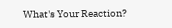What's Your Reaction?